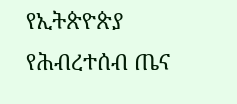የኢትጵዮጵያ የሕብረተሰብ ጤና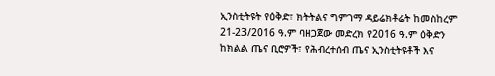ኢንስቲትዩት የዕቅድ፣ ክትትልና ግምገማ ዳይሬክቶሬት ከመስከረም 21-23/2016 ዓ.ም ባዘጋጀው መድረክ የ2016 ዓ.ም ዕቅድን ከክልል ጤና ቢሮዎች፣ የሕብረተሰብ ጤና ኢንስቲትዩቶች እና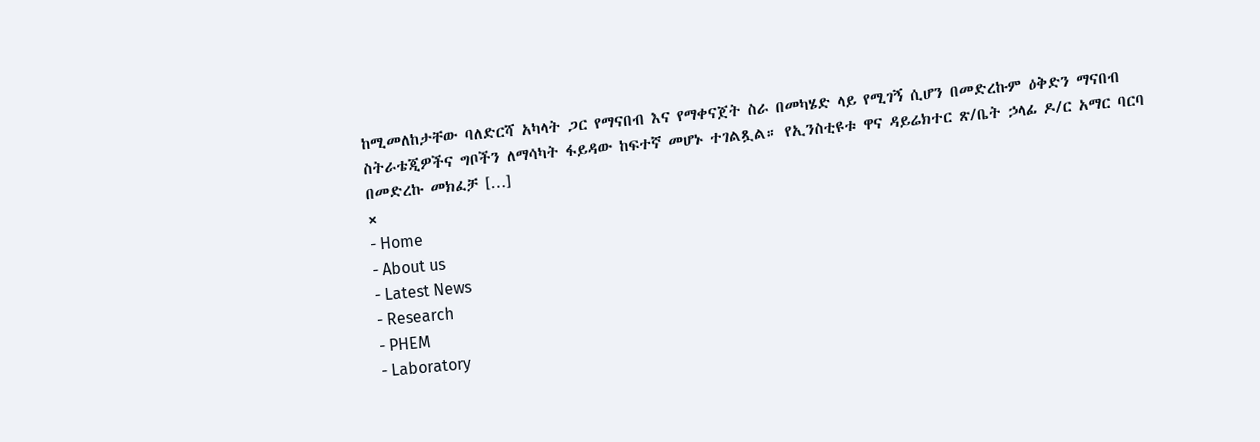ከሚመለከታቸው ባለድርሻ አካላት ጋር የማናበብ እና የማቀናጀት ስራ በመካሄድ ላይ የሚገኝ ሲሆን በመድረኩም ዕቅድን ማናበብ ስትራቴጂዎችና ግቦችን ለማሳካት ፋይዳው ከፍተኛ መሆኑ ተገልጿል። የኢንስቲዩቱ ዋና ዳይሬክተር ጽ/ቤት ኃላፊ ዶ/ር አማር ባርባ በመድረኩ መክፈቻ […]
×
- Home
- About us
- Latest News
- Research
- PHEM
- Laboratory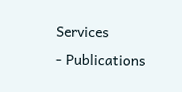Services
- Publications